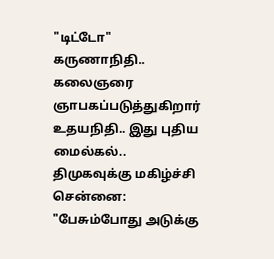"டிட்டோ" கருணாநிதி.. கலைஞரை ஞாபகப்படுத்துகிறார் உதயநிதி.. இது புதிய மைல்கல்.. திமுகவுக்கு மகிழ்ச்சி
சென்னை: "பேசும்போது அடுக்கு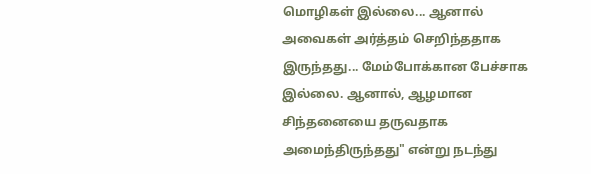மொழிகள் இல்லை... ஆனால் அவைகள் அர்த்தம் செறிந்ததாக இருந்தது... மேம்போக்கான பேச்சாக இல்லை. ஆனால், ஆழமான சிந்தனையை தருவதாக அமைந்திருந்தது" என்று நடந்து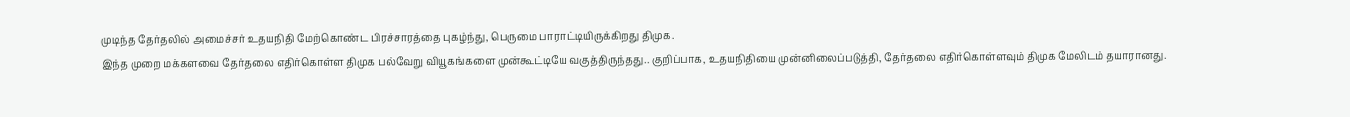முடிந்த தேர்தலில் அமைச்சர் உதயநிதி மேற்கொண்ட பிரச்சாரத்தை புகழ்ந்து, பெருமை பாராட்டியிருக்கிறது திமுக.
இந்த முறை மக்களவை தேர்தலை எதிர்கொள்ள திமுக பல்வேறு வியூகங்களை முன்கூட்டியே வகுத்திருந்தது.. குறிப்பாக, உதயநிதியை முன்னிலைப்படுத்தி, தேர்தலை எதிர்கொள்ளவும் திமுக மேலிடம் தயாரானது.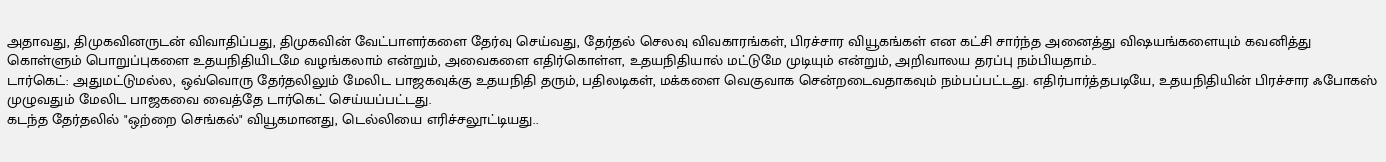அதாவது, திமுகவினருடன் விவாதிப்பது, திமுகவின் வேட்பாளர்களை தேர்வு செய்வது, தேர்தல் செலவு விவகாரங்கள், பிரச்சார வியூகங்கள் என கட்சி சார்ந்த அனைத்து விஷயங்களையும் கவனித்து கொள்ளும் பொறுப்புகளை உதயநிதியிடமே வழங்கலாம் என்றும், அவைகளை எதிர்கொள்ள, உதயநிதியால் மட்டுமே முடியும் என்றும், அறிவாலய தரப்பு நம்பியதாம்..
டார்கெட்: அதுமட்டுமல்ல, ஒவ்வொரு தேர்தலிலும் மேலிட பாஜகவுக்கு உதயநிதி தரும், பதிலடிகள், மக்களை வெகுவாக சென்றடைவதாகவும் நம்பப்பட்டது. எதிர்பார்த்தபடியே, உதயநிதியின் பிரச்சார ஃபோகஸ் முழுவதும் மேலிட பாஜகவை வைத்தே டார்கெட் செய்யப்பட்டது.
கடந்த தேர்தலில் "ஒற்றை செங்கல்" வியூகமானது, டெல்லியை எரிச்சலூட்டியது..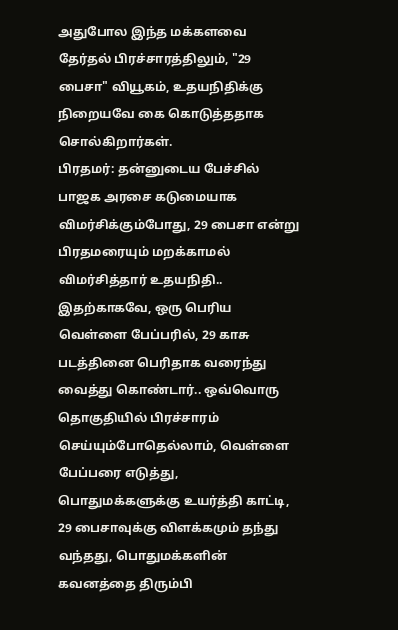அதுபோல இந்த மக்களவை தேர்தல் பிரச்சாரத்திலும், "29 பைசா" வியூகம், உதயநிதிக்கு நிறையவே கை கொடுத்ததாக சொல்கிறார்கள்.
பிரதமர்: தன்னுடைய பேச்சில் பாஜக அரசை கடுமையாக விமர்சிக்கும்போது, 29 பைசா என்று பிரதமரையும் மறக்காமல் விமர்சித்தார் உதயநிதி.. இதற்காகவே, ஒரு பெரிய வெள்ளை பேப்பரில், 29 காசு படத்தினை பெரிதாக வரைந்து வைத்து கொண்டார்.. ஒவ்வொரு தொகுதியில் பிரச்சாரம் செய்யும்போதெல்லாம், வெள்ளை பேப்பரை எடுத்து, பொதுமக்களுக்கு உயர்த்தி காட்டி, 29 பைசாவுக்கு விளக்கமும் தந்து வந்தது, பொதுமக்களின் கவனத்தை திரும்பி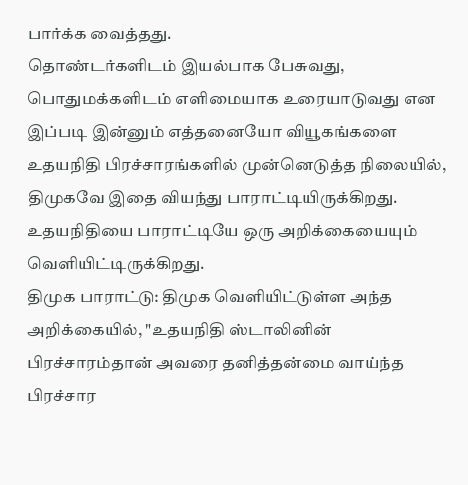பார்க்க வைத்தது.
தொண்டர்களிடம் இயல்பாக பேசுவது, பொதுமக்களிடம் எளிமையாக உரையாடுவது என இப்படி இன்னும் எத்தனையோ வியூகங்களை உதயநிதி பிரச்சாரங்களில் முன்னெடுத்த நிலையில், திமுகவே இதை வியந்து பாராட்டியிருக்கிறது. உதயநிதியை பாராட்டியே ஒரு அறிக்கையையும் வெளியிட்டிருக்கிறது.
திமுக பாராட்டு: திமுக வெளியிட்டுள்ள அந்த அறிக்கையில், "உதயநிதி ஸ்டாலினின் பிரச்சாரம்தான் அவரை தனித்தன்மை வாய்ந்த பிரச்சார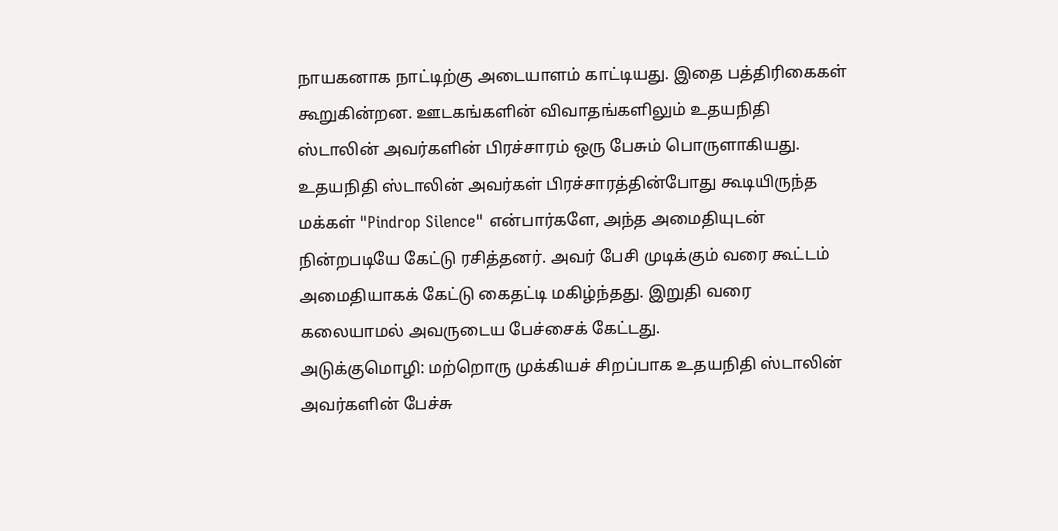நாயகனாக நாட்டிற்கு அடையாளம் காட்டியது. இதை பத்திரிகைகள் கூறுகின்றன. ஊடகங்களின் விவாதங்களிலும் உதயநிதி ஸ்டாலின் அவர்களின் பிரச்சாரம் ஒரு பேசும் பொருளாகியது.
உதயநிதி ஸ்டாலின் அவர்கள் பிரச்சாரத்தின்போது கூடியிருந்த மக்கள் "Pindrop Silence" என்பார்களே, அந்த அமைதியுடன் நின்றபடியே கேட்டு ரசித்தனர். அவர் பேசி முடிக்கும் வரை கூட்டம் அமைதியாகக் கேட்டு கைதட்டி மகிழ்ந்தது. இறுதி வரை கலையாமல் அவருடைய பேச்சைக் கேட்டது.
அடுக்குமொழி: மற்றொரு முக்கியச் சிறப்பாக உதயநிதி ஸ்டாலின் அவர்களின் பேச்சு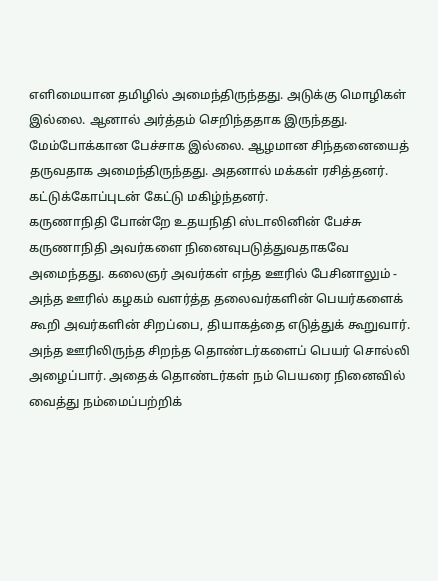எளிமையான தமிழில் அமைந்திருந்தது. அடுக்கு மொழிகள் இல்லை. ஆனால் அர்த்தம் செறிந்ததாக இருந்தது. மேம்போக்கான பேச்சாக இல்லை. ஆழமான சிந்தனையைத் தருவதாக அமைந்திருந்தது. அதனால் மக்கள் ரசித்தனர். கட்டுக்கோப்புடன் கேட்டு மகிழ்ந்தனர்.
கருணாநிதி போன்றே உதயநிதி ஸ்டாலினின் பேச்சு கருணாநிதி அவர்களை நினைவுபடுத்துவதாகவே அமைந்தது. கலைஞர் அவர்கள் எந்த ஊரில் பேசினாலும் - அந்த ஊரில் கழகம் வளர்த்த தலைவர்களின் பெயர்களைக் கூறி அவர்களின் சிறப்பை, தியாகத்தை எடுத்துக் கூறுவார். அந்த ஊரிலிருந்த சிறந்த தொண்டர்களைப் பெயர் சொல்லி அழைப்பார். அதைக் தொண்டர்கள் நம் பெயரை நினைவில் வைத்து நம்மைப்பற்றிக்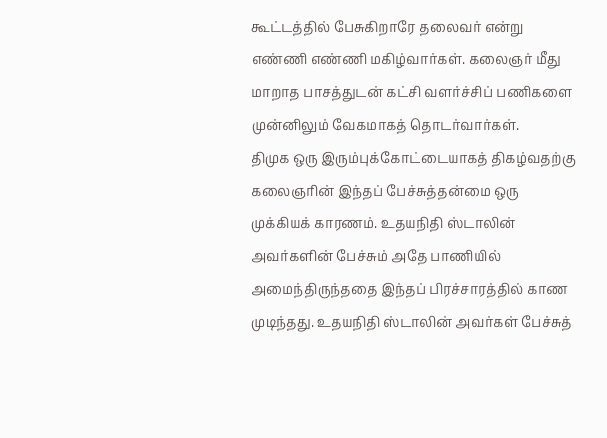கூட்டத்தில் பேசுகிறாரே தலைவர் என்று எண்ணி எண்ணி மகிழ்வார்கள். கலைஞர் மீது மாறாத பாசத்துடன் கட்சி வளர்ச்சிப் பணிகளை முன்னிலும் வேகமாகத் தொடர்வார்கள்.
திமுக ஒரு இரும்புக்கோட்டையாகத் திகழ்வதற்கு கலைஞரின் இந்தப் பேச்சுத்தன்மை ஒரு முக்கியக் காரணம். உதயநிதி ஸ்டாலின் அவர்களின் பேச்சும் அதே பாணியில் அமைந்திருந்ததை இந்தப் பிரச்சாரத்தில் காண முடிந்தது. உதயநிதி ஸ்டாலின் அவர்கள் பேச்சுத்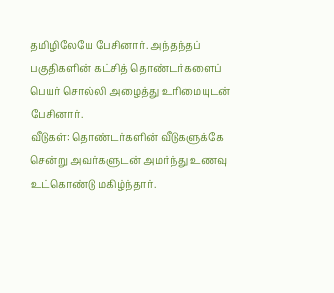தமிழிலேயே பேசினார். அந்தந்தப் பகுதிகளின் கட்சித் தொண்டர்களைப் பெயர் சொல்லி அழைத்து உரிமையுடன் பேசினார்.
வீடுகள்: தொண்டர்களின் வீடுகளுக்கே சென்று அவர்களுடன் அமர்ந்து உணவு உட்கொண்டு மகிழ்ந்தார்.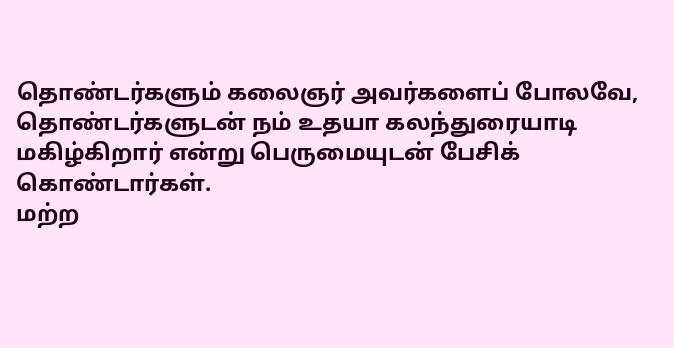தொண்டர்களும் கலைஞர் அவர்களைப் போலவே, தொண்டர்களுடன் நம் உதயா கலந்துரையாடி மகிழ்கிறார் என்று பெருமையுடன் பேசிக் கொண்டார்கள்.
மற்ற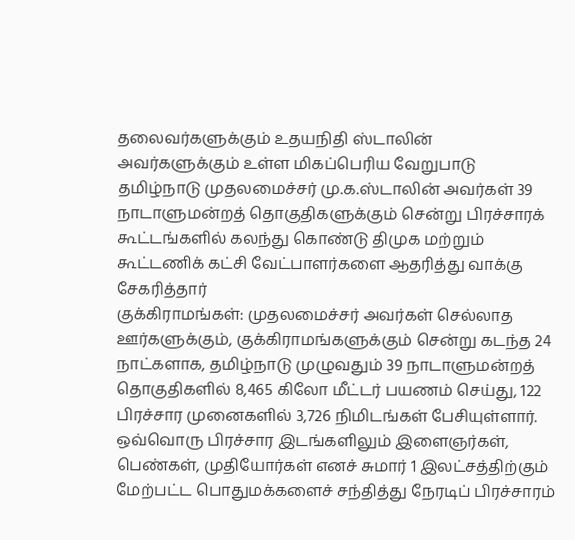தலைவர்களுக்கும் உதயநிதி ஸ்டாலின் அவர்களுக்கும் உள்ள மிகப்பெரிய வேறுபாடு தமிழ்நாடு முதலமைச்சர் மு.க.ஸ்டாலின் அவர்கள் 39 நாடாளுமன்றத் தொகுதிகளுக்கும் சென்று பிரச்சாரக் கூட்டங்களில் கலந்து கொண்டு திமுக மற்றும் கூட்டணிக் கட்சி வேட்பாளர்களை ஆதரித்து வாக்கு சேகரித்தார்
குக்கிராமங்கள்: முதலமைச்சர் அவர்கள் செல்லாத ஊர்களுக்கும், குக்கிராமங்களுக்கும் சென்று கடந்த 24 நாட்களாக, தமிழ்நாடு முழுவதும் 39 நாடாளுமன்றத் தொகுதிகளில் 8,465 கிலோ மீட்டர் பயணம் செய்து, 122 பிரச்சார முனைகளில் 3,726 நிமிடங்கள் பேசியுள்ளார்.
ஒவ்வொரு பிரச்சார இடங்களிலும் இளைஞர்கள், பெண்கள், முதியோர்கள் எனச் சுமார் 1 இலட்சத்திற்கும் மேற்பட்ட பொதுமக்களைச் சந்தித்து நேரடிப் பிரச்சாரம்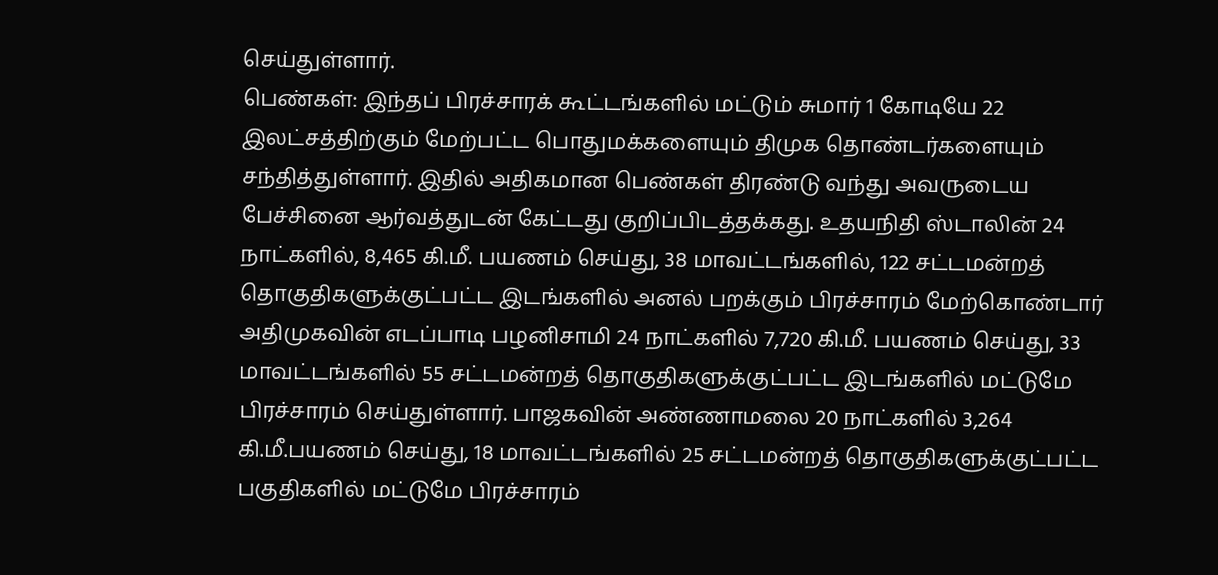செய்துள்ளார்.
பெண்கள்: இந்தப் பிரச்சாரக் கூட்டங்களில் மட்டும் சுமார் 1 கோடியே 22 இலட்சத்திற்கும் மேற்பட்ட பொதுமக்களையும் திமுக தொண்டர்களையும் சந்தித்துள்ளார். இதில் அதிகமான பெண்கள் திரண்டு வந்து அவருடைய பேச்சினை ஆர்வத்துடன் கேட்டது குறிப்பிடத்தக்கது. உதயநிதி ஸ்டாலின் 24 நாட்களில், 8,465 கி.மீ. பயணம் செய்து, 38 மாவட்டங்களில், 122 சட்டமன்றத் தொகுதிகளுக்குட்பட்ட இடங்களில் அனல் பறக்கும் பிரச்சாரம் மேற்கொண்டார்
அதிமுகவின் எடப்பாடி பழனிசாமி 24 நாட்களில் 7,720 கி.மீ. பயணம் செய்து, 33 மாவட்டங்களில் 55 சட்டமன்றத் தொகுதிகளுக்குட்பட்ட இடங்களில் மட்டுமே பிரச்சாரம் செய்துள்ளார். பாஜகவின் அண்ணாமலை 20 நாட்களில் 3,264 கி.மீ.பயணம் செய்து, 18 மாவட்டங்களில் 25 சட்டமன்றத் தொகுதிகளுக்குட்பட்ட பகுதிகளில் மட்டுமே பிரச்சாரம்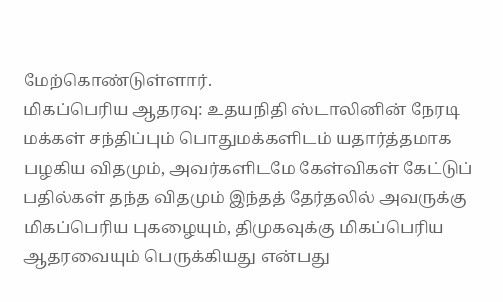மேற்கொண்டுள்ளார்.
மிகப்பெரிய ஆதரவு: உதயநிதி ஸ்டாலினின் நேரடி மக்கள் சந்திப்பும் பொதுமக்களிடம் யதார்த்தமாக பழகிய விதமும், அவர்களிடமே கேள்விகள் கேட்டுப் பதில்கள் தந்த விதமும் இந்தத் தேர்தலில் அவருக்கு மிகப்பெரிய புகழையும், திமுகவுக்கு மிகப்பெரிய ஆதரவையும் பெருக்கியது என்பது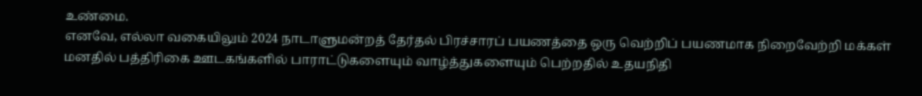உண்மை.
எனவே, எல்லா வகையிலும் 2024 நாடாளுமன்றத் தேர்தல் பிரச்சாரப் பயணத்தை ஒரு வெற்றிப் பயணமாக நிறைவேற்றி மக்கள் மனதில் பத்திரிகை ஊடகங்களில் பாராட்டுகளையும் வாழ்த்துகளையும் பெற்றதில் உதயநிதி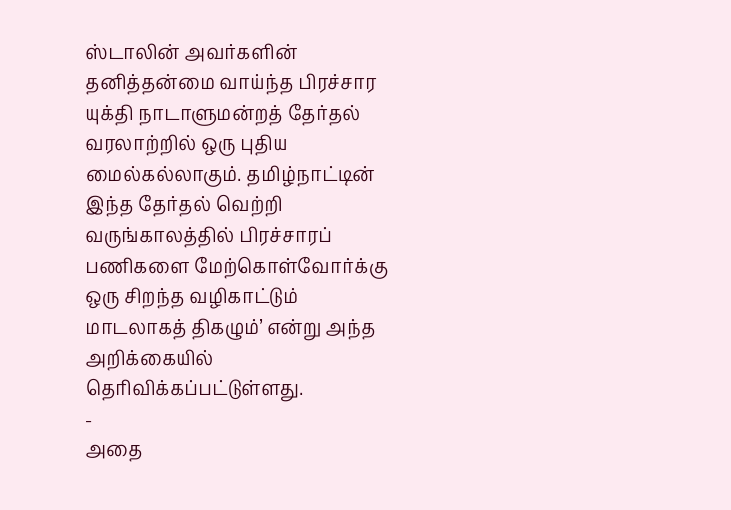ஸ்டாலின் அவர்களின் தனித்தன்மை வாய்ந்த பிரச்சார யுக்தி நாடாளுமன்றத் தேர்தல் வரலாற்றில் ஒரு புதிய மைல்கல்லாகும். தமிழ்நாட்டின் இந்த தேர்தல் வெற்றி வருங்காலத்தில் பிரச்சாரப் பணிகளை மேற்கொள்வோர்க்கு ஒரு சிறந்த வழிகாட்டும் மாடலாகத் திகழும்’ என்று அந்த அறிக்கையில் தெரிவிக்கப்பட்டுள்ளது.
-
அதை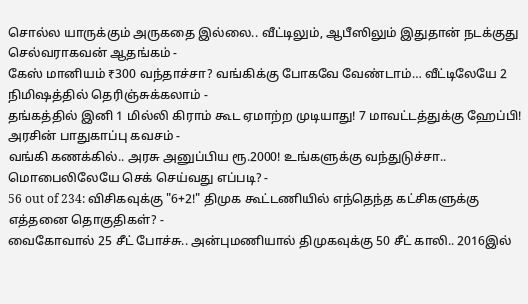சொல்ல யாருக்கும் அருகதை இல்லை.. வீட்டிலும், ஆபீஸிலும் இதுதான் நடக்குது செல்வராகவன் ஆதங்கம் -
கேஸ் மானியம் ₹300 வந்தாச்சா? வங்கிக்கு போகவே வேண்டாம்… வீட்டிலேயே 2 நிமிஷத்தில் தெரிஞ்சுக்கலாம் -
தங்கத்தில் இனி 1 மில்லி கிராம் கூட ஏமாற்ற முடியாது! 7 மாவட்டத்துக்கு ஹேப்பி! அரசின் பாதுகாப்பு கவசம் -
வங்கி கணக்கில்.. அரசு அனுப்பிய ரூ.2000! உங்களுக்கு வந்துடுச்சா.. மொபைலிலேயே செக் செய்வது எப்படி? -
56 out of 234: விசிகவுக்கு "6+2!" திமுக கூட்டணியில் எந்தெந்த கட்சிகளுக்கு எத்தனை தொகுதிகள்? -
வைகோவால் 25 சீட் போச்சு.. அன்புமணியால் திமுகவுக்கு 50 சீட் காலி.. 2016இல்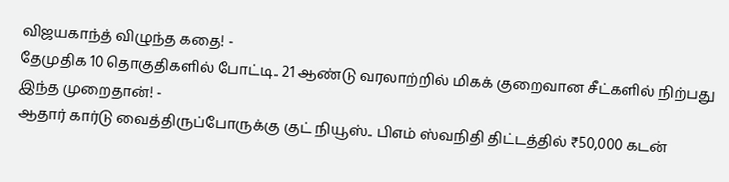விஜயகாந்த் விழுந்த கதை! -
தேமுதிக 10 தொகுதிகளில் போட்டி.. 21 ஆண்டு வரலாற்றில் மிகக் குறைவான சீட்களில் நிற்பது இந்த முறைதான்! -
ஆதார் கார்டு வைத்திருப்போருக்கு குட் நியூஸ்.. பிஎம் ஸ்வநிதி திட்டத்தில் ₹50,000 கடன்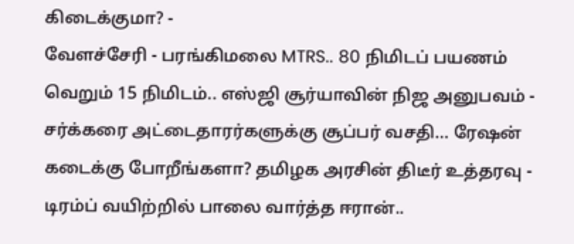கிடைக்குமா? -
வேளச்சேரி - பரங்கிமலை MTRS.. 80 நிமிடப் பயணம் வெறும் 15 நிமிடம்.. எஸ்ஜி சூர்யாவின் நிஜ அனுபவம் -
சர்க்கரை அட்டைதாரர்களுக்கு சூப்பர் வசதி… ரேஷன் கடைக்கு போறீங்களா? தமிழக அரசின் திடீர் உத்தரவு -
டிரம்ப் வயிற்றில் பாலை வார்த்த ஈரான்..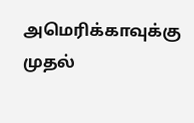அமெரிக்காவுக்கு முதல்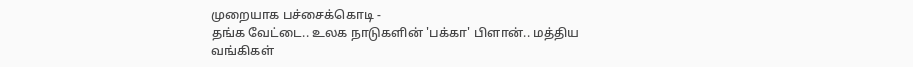முறையாக பச்சைக்கொடி -
தங்க வேட்டை.. உலக நாடுகளின் 'பக்கா' பிளான்.. மத்திய வங்கிகள்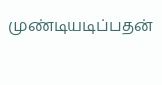முண்டியடிப்பதன்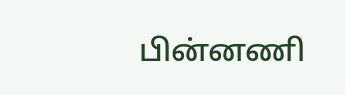பின்னணி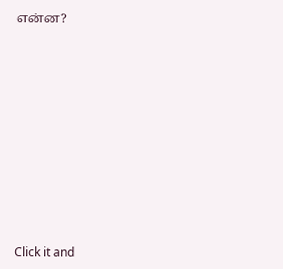என்ன?












Click it and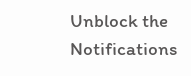Unblock the Notifications